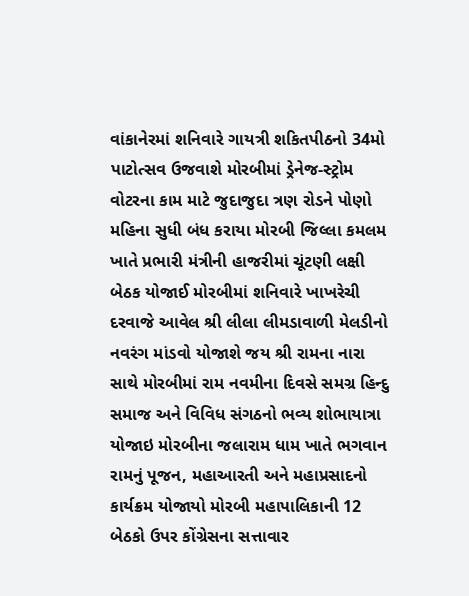વાંકાનેરમાં શનિવારે ગાયત્રી શકિતપીઠનો 34મો પાટોત્સવ ઉજવાશે મોરબીમાં ડ્રેનેજ-સ્ટ્રોમ વોટરના કામ માટે જુદાજુદા ત્રણ રોડને પોણો મહિના સુધી બંધ કરાયા મોરબી જિલ્લા કમલમ ખાતે પ્રભારી મંત્રીની હાજરીમાં ચૂંટણી લક્ષી બેઠક યોજાઈ મોરબીમાં શનિવારે ખાખરેચી દરવાજે આવેલ શ્રી લીલા લીમડાવાળી મેલડીનો નવરંગ માંડવો યોજાશે જય શ્રી રામના નારા સાથે મોરબીમાં રામ નવમીના દિવસે સમગ્ર હિન્દુ સમાજ અને વિવિધ સંગઠનો ભવ્ય શોભાયાત્રા યોજાઇ મોરબીના જલારામ ધામ ખાતે ભગવાન રામનું પૂજન, મહાઆરતી અને મહાપ્રસાદનો કાર્યક્રમ યોજાયો મોરબી મહાપાલિકાની 12 બેઠકો ઉપર કોંગ્રેસના સત્તાવાર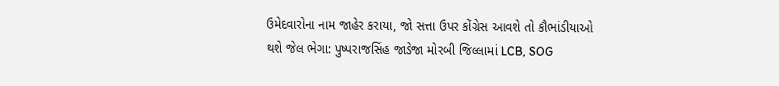ઉમેદવારોના નામ જાહેર કરાયા, જો સત્તા ઉપર કોંગ્રેસ આવશે તો કૌભાંડીયાઓ થશે જેલ ભેગા: પુષ્પરાજસિંહ જાડેજા મોરબી જિલ્લામાં LCB, SOG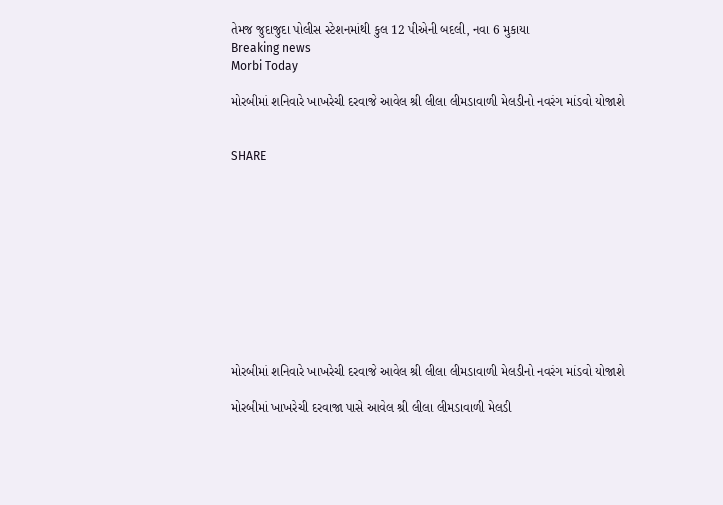તેમજ જુદાજુદા પોલીસ સ્ટેશનમાંથી કુલ 12 પીએની બદલી, નવા 6 મુકાયા
Breaking news
Morbi Today

મોરબીમાં શનિવારે ખાખરેચી દરવાજે આવેલ શ્રી લીલા લીમડાવાળી મેલડીનો નવરંગ માંડવો યોજાશે


SHARE











મોરબીમાં શનિવારે ખાખરેચી દરવાજે આવેલ શ્રી લીલા લીમડાવાળી મેલડીનો નવરંગ માંડવો યોજાશે

મોરબીમાં ખાખરેચી દરવાજા પાસે આવેલ શ્રી લીલા લીમડાવાળી મેલડી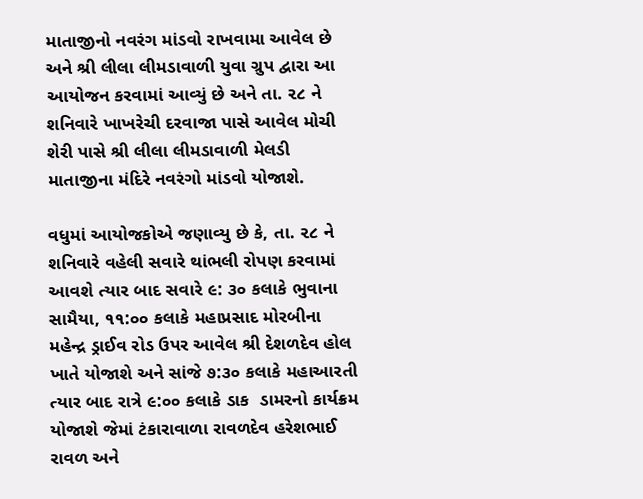માતાજીનો નવરંગ માંડવો રાખવામા આવેલ છે અને શ્રી લીલા લીમડાવાળી યુવા ગ્રુપ દ્વારા આ આયોજન કરવામાં આવ્યું છે અને તા. ૨૮ ને શનિવારે ખાખરેચી દરવાજા પાસે આવેલ મોચી શેરી પાસે શ્રી લીલા લીમડાવાળી મેલડી માતાજીના મંદિરે નવરંગો માંડવો યોજાશે.

વધુમાં આયોજકોએ જણાવ્યુ છે કે, તા. ૨૮ ને શનિવારે વહેલી સવારે થાંભલી રોપણ કરવામાં આવશે ત્યાર બાદ સવારે ૯: ૩૦ કલાકે ભુવાના સામૈયા, ૧૧:૦૦ કલાકે મહાપ્રસાદ મોરબીના મહેન્દ્ર ડ્રાઈવ રોડ ઉપર આવેલ શ્રી દેશળદેવ હોલ ખાતે યોજાશે અને સાંજે ૭:૩૦ કલાકે મહાઆરતી ત્યાર બાદ રાત્રે ૯:૦૦ કલાકે ડાક  ડામરનો કાર્યક્રમ યોજાશે જેમાં ટંકારાવાળા રાવળદેવ હરેશભાઈ રાવળ અને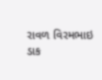રાવળ વિરમભાઇ ડાક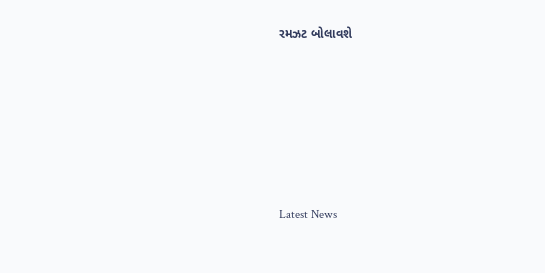રમઝટ બોલાવશે






Latest News